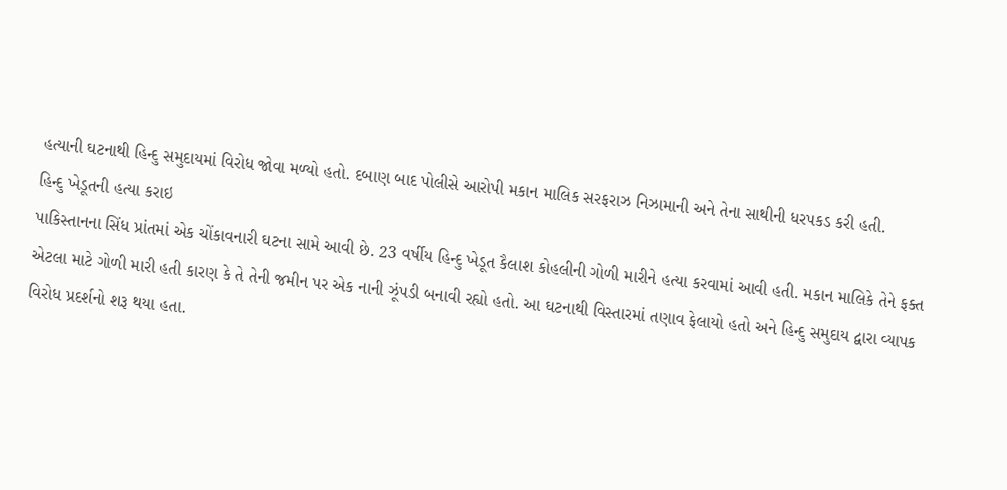હત્યાની ઘટનાથી હિન્દુ સમુદાયમાં વિરોધ જોવા મળ્યો હતો. દબાણ બાદ પોલીસે આરોપી મકાન માલિક સરફરાઝ નિઝામાની અને તેના સાથીની ધરપકડ કરી હતી.
હિન્દુ ખેડૂતની હત્યા કરાઇ
પાકિસ્તાનના સિંધ પ્રાંતમાં એક ચોંકાવનારી ઘટના સામે આવી છે. 23 વર્ષીય હિન્દુ ખેડૂત કૈલાશ કોહલીની ગોળી મારીને હત્યા કરવામાં આવી હતી. મકાન માલિકે તેને ફક્ત એટલા માટે ગોળી મારી હતી કારણ કે તે તેની જમીન પર એક નાની ઝૂંપડી બનાવી રહ્યો હતો. આ ઘટનાથી વિસ્તારમાં તણાવ ફેલાયો હતો અને હિન્દુ સમુદાય દ્વારા વ્યાપક વિરોધ પ્રદર્શનો શરૂ થયા હતા.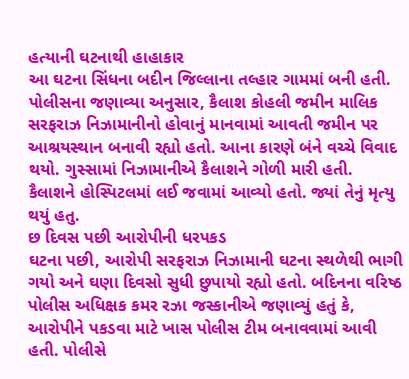હત્યાની ઘટનાથી હાહાકાર
આ ઘટના સિંધના બદીન જિલ્લાના તલ્હાર ગામમાં બની હતી. પોલીસના જણાવ્યા અનુસાર, કૈલાશ કોહલી જમીન માલિક સરફરાઝ નિઝામાનીનો હોવાનું માનવામાં આવતી જમીન પર આશ્રયસ્થાન બનાવી રહ્યો હતો. આના કારણે બંને વચ્ચે વિવાદ થયો. ગુસ્સામાં નિઝામાનીએ કૈલાશને ગોળી મારી હતી. કૈલાશને હોસ્પિટલમાં લઈ જવામાં આવ્યો હતો. જ્યાં તેનું મૃત્યુ થયું હતુ.
છ દિવસ પછી આરોપીની ધરપકડ
ઘટના પછી, આરોપી સરફરાઝ નિઝામાની ઘટના સ્થળેથી ભાગી ગયો અને ઘણા દિવસો સુધી છુપાયો રહ્યો હતો. બદિનના વરિષ્ઠ પોલીસ અધિક્ષક કમર રઝા જસ્કાનીએ જણાવ્યું હતું કે, આરોપીને પકડવા માટે ખાસ પોલીસ ટીમ બનાવવામાં આવી હતી. પોલીસે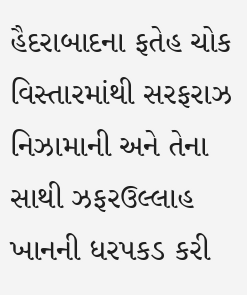હૈદરાબાદના ફતેહ ચોક વિસ્તારમાંથી સરફરાઝ નિઝામાની અને તેના સાથી ઝફરઉલ્લાહ ખાનની ધરપકડ કરી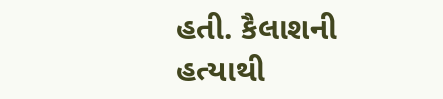હતી. કૈલાશની હત્યાથી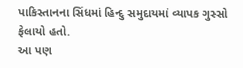પાકિસ્તાનના સિંધમાં હિન્દુ સમુદાયમાં વ્યાપક ગુસ્સો ફેલાયો હતો.
આ પણ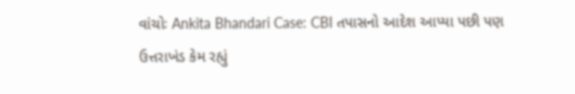વાંચોઃ Ankita Bhandari Case: CBI તપાસનો આદેશ આપ્યા પછી પણ ઉત્તરાખંડ કેમ રહ્યું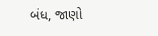બંધ, જાણો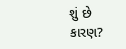શું છે કારણ?